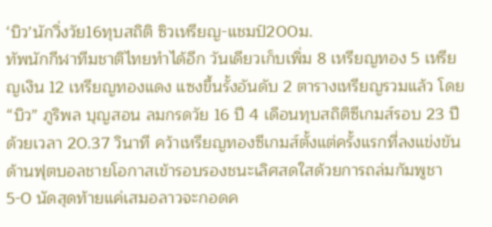‘บิว’นักวิ่งวัย16ทุบสถิติ ซิวเหรียญ-แชมป์200ม.
ทัพนักกีฬาทีมชาติไทยทำได้อีก วันเดียวเก็บเพิ่ม 8 เหรียญทอง 5 เหรียญเงิน 12 เหรียญทองแดง แซงขึ้นรั้งอันดับ 2 ตารางเหรียญรวมแล้ว โดย “บิว” ภูริพล บุญสอน ลมกรดวัย 16 ปี 4 เดือนทุบสถิติซีเกมส์รอบ 23 ปีด้วยเวลา 20.37 วินาที คว้าเหรียญทองซีเกมส์ตั้งแต่ครั้งแรกที่ลงแข่งขัน ด้านฟุตบอลชายโอกาสเข้ารอบรองชนะเลิศสดใสด้วยการถล่มกัมพูชา 5-0 นัดสุดท้ายแค่เสมอลาวจะกอดค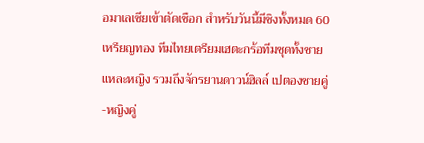อมาเลเซียเข้าตัดเชือก สำหรับวันนี้มีชิงทั้งหมด 60 เหรียญทอง ทีมไทยเตรียมเฮตะกร้อทีมชุดทั้งชายแหละหญิง รวมถึงจักรยานดาวน์ฮิลล์ เปตองชายคู่-หญิงคู่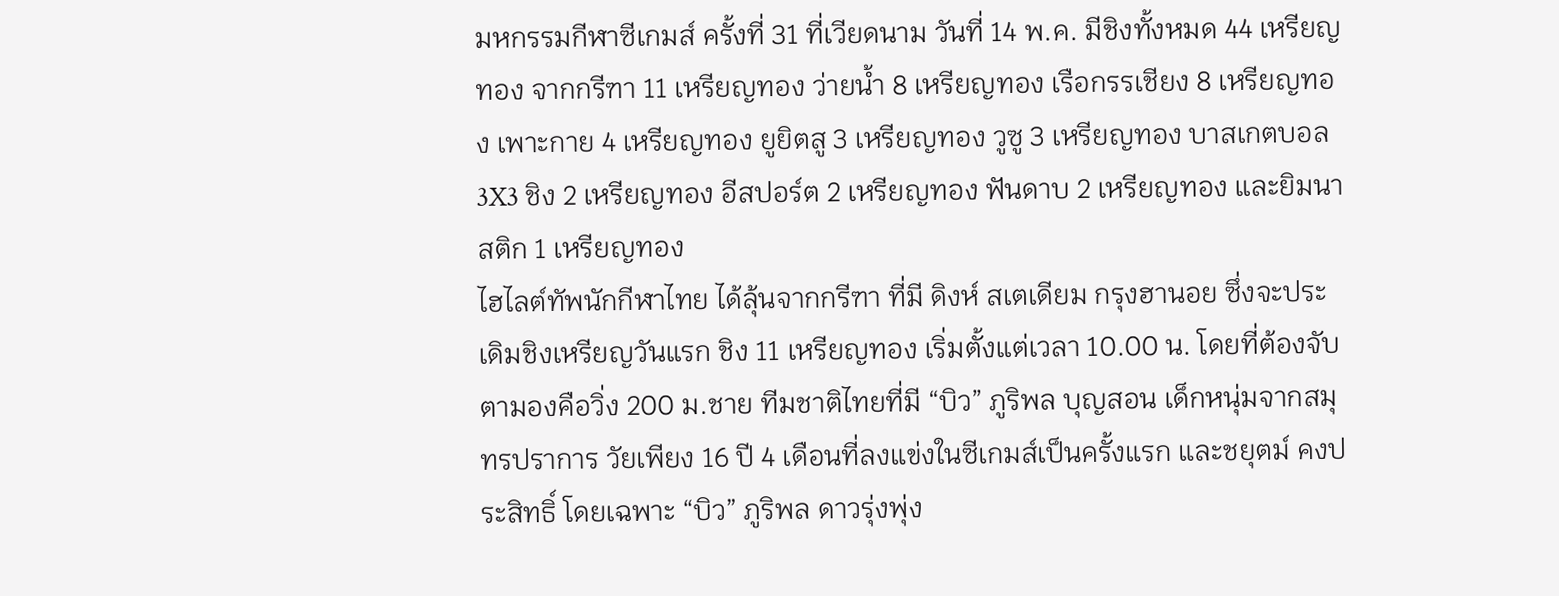มหกรรมกีฬาซีเกมส์ ครั้งที่ 31 ที่เวียดนาม วันที่ 14 พ.ค. มีชิงทั้งหมด 44 เหรียญทอง จากกรีฑา 11 เหรียญทอง ว่ายน้ำ 8 เหรียญทอง เรือกรรเชียง 8 เหรียญทอง เพาะกาย 4 เหรียญทอง ยูยิตสู 3 เหรียญทอง วูซู 3 เหรียญทอง บาสเกตบอล 3X3 ชิง 2 เหรียญทอง อีสปอร์ต 2 เหรียญทอง ฟันดาบ 2 เหรียญทอง และยิมนาสติก 1 เหรียญทอง
ไฮไลต์ทัพนักกีฬาไทย ได้ลุ้นจากกรีฑา ที่มี ดิงห์ สเตเดียม กรุงฮานอย ซึ่งจะประเดิมชิงเหรียญวันแรก ชิง 11 เหรียญทอง เริ่มตั้งแต่เวลา 10.00 น. โดยที่ต้องจับตามองคือวิ่ง 200 ม.ชาย ทีมชาติไทยที่มี “บิว” ภูริพล บุญสอน เด็กหนุ่มจากสมุทรปราการ วัยเพียง 16 ปี 4 เดือนที่ลงแข่งในซีเกมส์เป็นครั้งแรก และชยุตม์ คงประสิทธิ์ โดยเฉพาะ “บิว” ภูริพล ดาวรุ่งพุ่ง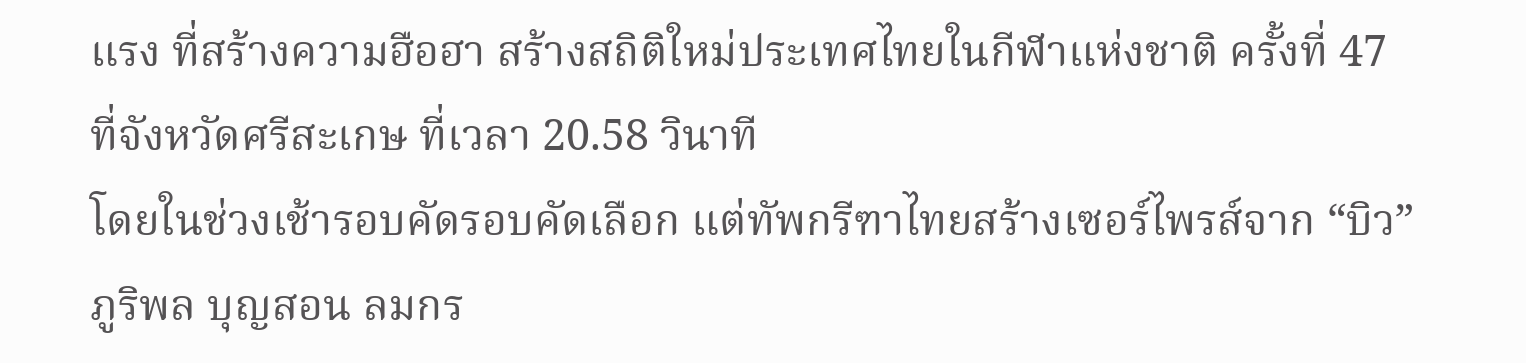แรง ที่สร้างความฮือฮา สร้างสถิติใหม่ประเทศไทยในกีฬาแห่งชาติ ครั้งที่ 47 ที่จังหวัดศรีสะเกษ ที่เวลา 20.58 วินาที
โดยในช่วงเช้ารอบคัดรอบคัดเลือก แต่ทัพกรีฑาไทยสร้างเซอร์ไพรส์จาก “บิว” ภูริพล บุญสอน ลมกร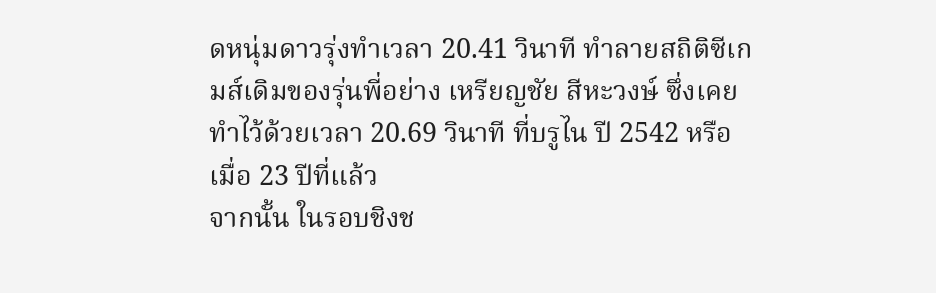ดหนุ่มดาวรุ่งทำเวลา 20.41 วินาที ทำลายสถิติซีเกมส์เดิมของรุ่นพี่อย่าง เหรียญชัย สีหะวงษ์ ซึ่งเคยทำไว้ด้วยเวลา 20.69 วินาที ที่บรูไน ปี 2542 หรือเมื่อ 23 ปีที่แล้ว
จากนั้น ในรอบชิงช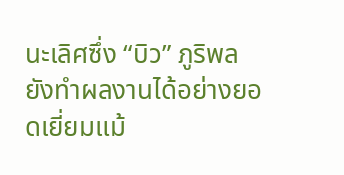นะเลิศซึ่ง “บิว” ภูริพล ยังทำผลงานได้อย่างยอดเยี่ยมแม้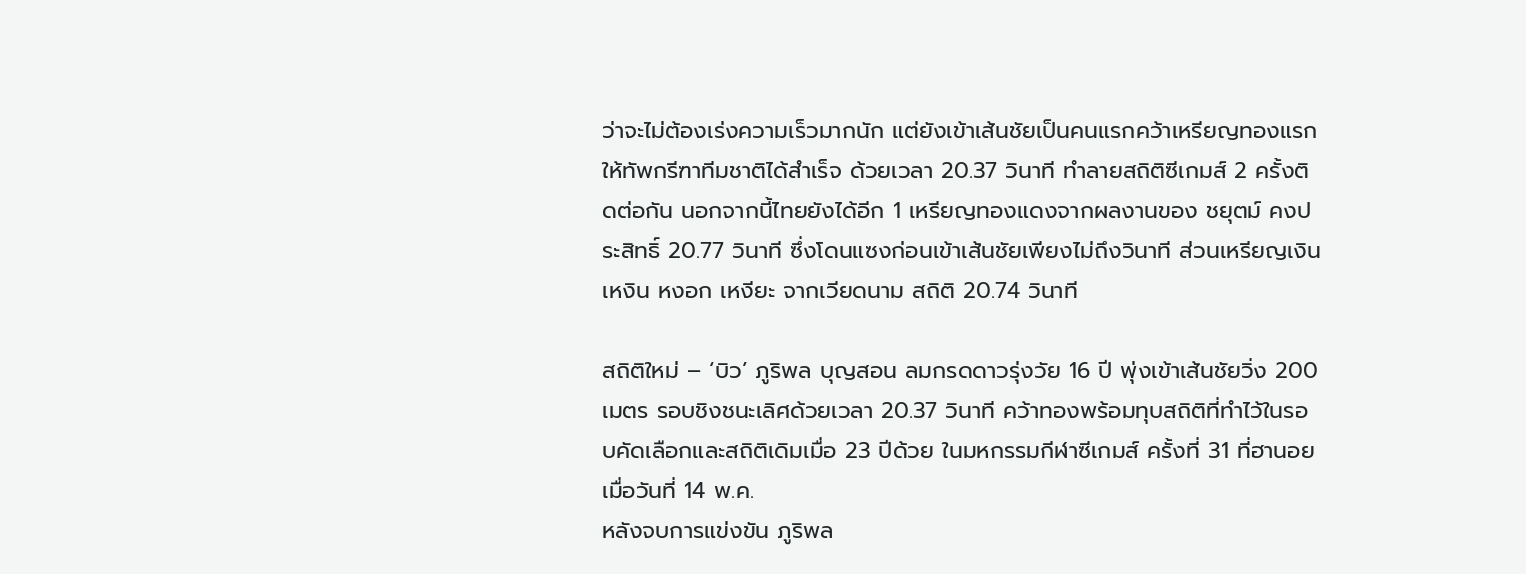ว่าจะไม่ต้องเร่งความเร็วมากนัก แต่ยังเข้าเส้นชัยเป็นคนแรกคว้าเหรียญทองแรกให้ทัพกรีฑาทีมชาติได้สำเร็จ ด้วยเวลา 20.37 วินาที ทำลายสถิติซีเกมส์ 2 ครั้งติดต่อกัน นอกจากนี้ไทยยังได้อีก 1 เหรียญทองแดงจากผลงานของ ชยุตม์ คงประสิทธิ์ 20.77 วินาที ซึ่งโดนแซงก่อนเข้าเส้นชัยเพียงไม่ถึงวินาที ส่วนเหรียญเงิน เหงิน หงอก เหงียะ จากเวียดนาม สถิติ 20.74 วินาที

สถิติใหม่ – ‘บิว’ ภูริพล บุญสอน ลมกรดดาวรุ่งวัย 16 ปี พุ่งเข้าเส้นชัยวิ่ง 200 เมตร รอบชิงชนะเลิศด้วยเวลา 20.37 วินาที คว้าทองพร้อมทุบสถิติที่ทำไว้ในรอบคัดเลือกและสถิติเดิมเมื่อ 23 ปีด้วย ในมหกรรมกีฬาซีเกมส์ ครั้งที่ 31 ที่ฮานอย เมื่อวันที่ 14 พ.ค.
หลังจบการแข่งขัน ภูริพล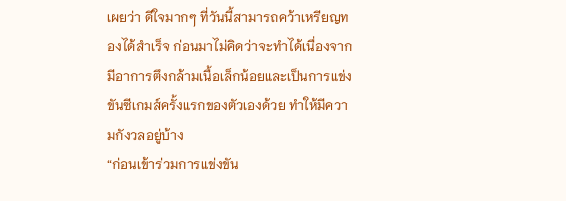เผยว่า ดีใจมากๆ ที่วันนี้สามารถคว้าเหรียญทองได้สำเร็จ ก่อนมาไม่คิดว่าจะทำได้เนื่องจากมีอาการตึงกล้ามเนื้อเล็กน้อยและเป็นการแข่งขันซีเกมส์ครั้งแรกของตัวเองด้วย ทำให้มีความกังวลอยู่บ้าง
“ก่อนเข้าร่วมการแข่งขัน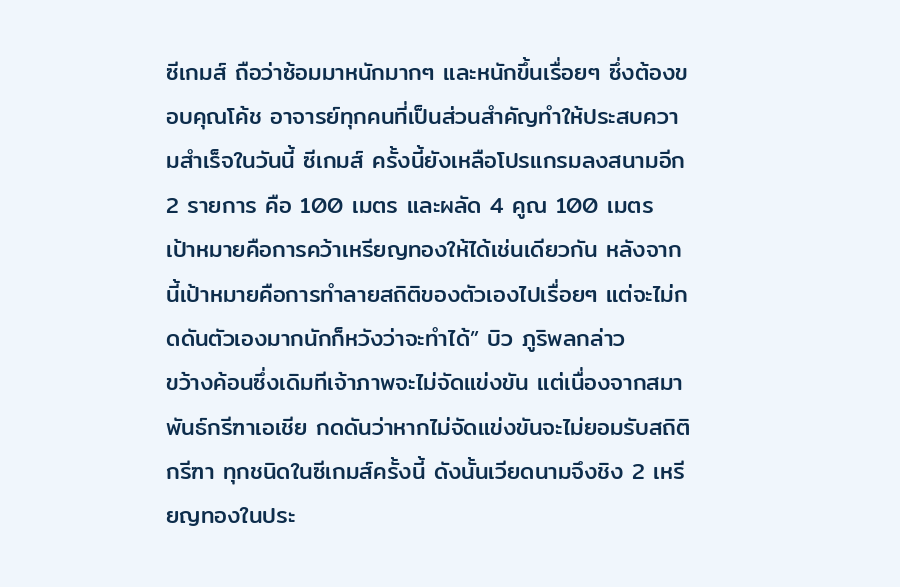ซีเกมส์ ถือว่าซ้อมมาหนักมากๆ และหนักขึ้นเรื่อยๆ ซึ่งต้องขอบคุณโค้ช อาจารย์ทุกคนที่เป็นส่วนสำคัญทำให้ประสบความสำเร็จในวันนี้ ซีเกมส์ ครั้งนี้ยังเหลือโปรแกรมลงสนามอีก 2 รายการ คือ 100 เมตร และผลัด 4 คูณ 100 เมตร เป้าหมายคือการคว้าเหรียญทองให้ได้เช่นเดียวกัน หลังจากนี้เป้าหมายคือการทำลายสถิติของตัวเองไปเรื่อยๆ แต่จะไม่กดดันตัวเองมากนักก็หวังว่าจะทำได้” บิว ภูริพลกล่าว
ขว้างค้อนซึ่งเดิมทีเจ้าภาพจะไม่จัดแข่งขัน แต่เนื่องจากสมาพันธ์กรีฑาเอเชีย กดดันว่าหากไม่จัดแข่งขันจะไม่ยอมรับสถิติกรีฑา ทุกชนิดในซีเกมส์ครั้งนี้ ดังนั้นเวียดนามจึงชิง 2 เหรียญทองในประ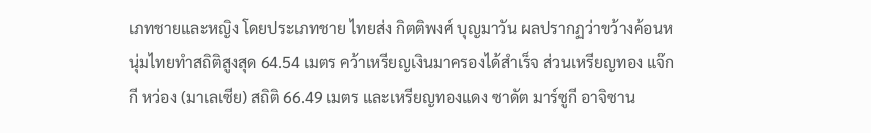เภทชายและหญิง โดยประเภทชาย ไทยส่ง กิตติพงศ์ บุญมาวัน ผลปรากฏว่าขว้างค้อนหนุ่มไทยทำสถิติสูงสุด 64.54 เมตร คว้าเหรียญเงินมาครองได้สำเร็จ ส่วนเหรียญทอง แจ๊กกี หว่อง (มาเลเซีย) สถิติ 66.49 เมตร และเหรียญทองแดง ซาดัต มาร์ซูกี อาจิซาน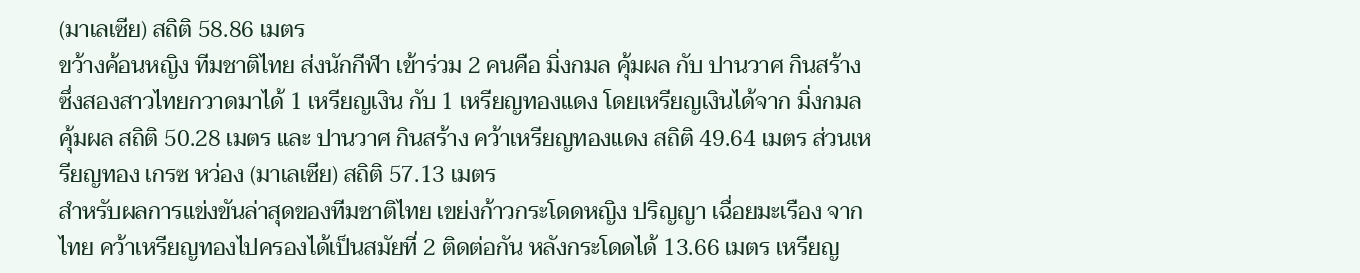(มาเลเซีย) สถิติ 58.86 เมตร
ขว้างค้อนหญิง ทีมชาติไทย ส่งนักกีฬา เข้าร่วม 2 คนคือ มิ่งกมล คุ้มผล กับ ปานวาศ กินสร้าง ซึ่งสองสาวไทยกวาดมาได้ 1 เหรียญเงิน กับ 1 เหรียญทองแดง โดยเหรียญเงินได้จาก มิ่งกมล คุ้มผล สถิติ 50.28 เมตร และ ปานวาศ กินสร้าง คว้าเหรียญทองแดง สถิติ 49.64 เมตร ส่วนเหรียญทอง เกรซ หว่อง (มาเลเซีย) สถิติ 57.13 เมตร
สำหรับผลการแข่งขันล่าสุดของทีมชาติไทย เขย่งก้าวกระโดดหญิง ปริญญา เฉื่อยมะเรือง จากไทย คว้าเหรียญทองไปครองได้เป็นสมัยที่ 2 ติดต่อกัน หลังกระโดดได้ 13.66 เมตร เหรียญ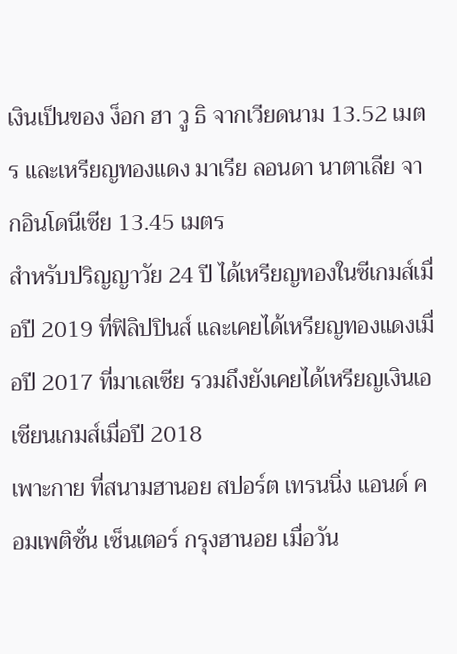เงินเป็นของ ง็อก ฮา วู ธิ จากเวียดนาม 13.52 เมตร และเหรียญทองแดง มาเรีย ลอนดา นาตาเลีย จากอินโดนีเซีย 13.45 เมตร
สำหรับปริญญาวัย 24 ปี ได้เหรียญทองในซีเกมส์เมื่อปี 2019 ที่ฟิลิปปินส์ และเคยได้เหรียญทองแดงเมื่อปี 2017 ที่มาเลเซีย รวมถึงยังเคยได้เหรียญเงินเอเชียนเกมส์เมื่อปี 2018
เพาะกาย ที่สนามฮานอย สปอร์ต เทรนนิ่ง แอนด์ คอมเพติชั่น เซ็นเตอร์ กรุงฮานอย เมื่อวัน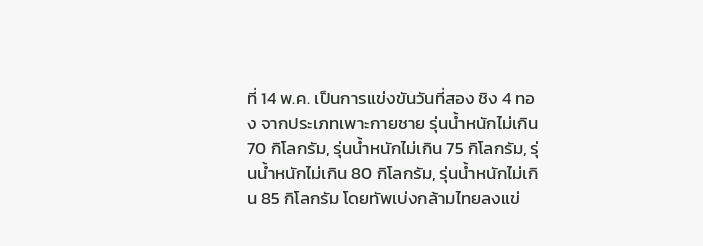ที่ 14 พ.ค. เป็นการแข่งขันวันที่สอง ชิง 4 ทอง จากประเภทเพาะกายชาย รุ่นน้ำหนักไม่เกิน 70 กิโลกรัม, รุ่นน้ำหนักไม่เกิน 75 กิโลกรัม, รุ่นน้ำหนักไม่เกิน 80 กิโลกรัม, รุ่นน้ำหนักไม่เกิน 85 กิโลกรัม โดยทัพเบ่งกล้ามไทยลงแข่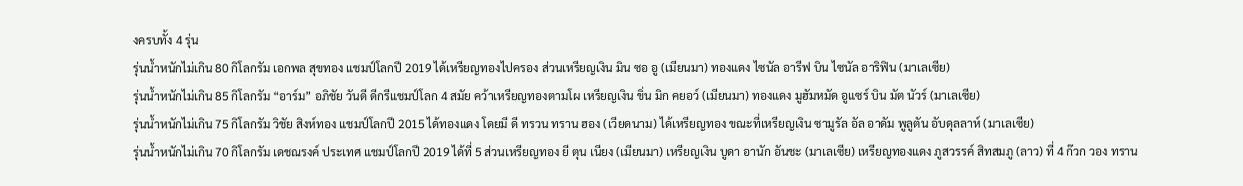งครบทั้ง 4 รุ่น
รุ่นน้ำหนักไม่เกิน 80 กิโลกรัม เอกพล สุขทอง แชมป์โลกปี 2019 ได้เหรียญทองไปครอง ส่วนเหรียญเงิน มิน ซอ อู (เมียนมา) ทองแดง ไซนัล อารีฟ บิน ไซนัล อาริฟิน (มาเลเซีย)
รุ่นน้ำหนักไม่เกิน 85 กิโลกรัม “อาร์ม” อภิชัย วันดี ดีกรีแชมป์โลก 4 สมัย คว้าเหรียญทองตามโผ เหรียญเงิน ขิ่น มิก คยอว์ (เมียนมา) ทองแดง มูฮัมหมัด อูแซร์ บิน มัต นัวร์ (มาเลเซีย)
รุ่นน้ำหนักไม่เกิน 75 กิโลกรัม วิชัย สิงห์ทอง แชมป์โลกปี 2015 ได้ทองแดง โดยมี ดี ทรวน ทราน ฮอง (เวียดนาม) ได้เหรียญทอง ขณะที่เหรียญเงิน ซามูรัล อัล อาดัม พูลูตัน อับดุลลาห์ (มาเลเซีย)
รุ่นน้ำหนักไม่เกิน 70 กิโลกรัม เดชณรงค์ ประเทศ แชมป์โลกปี 2019 ได้ที่ 5 ส่วนเหรียญทอง ยี ตุน เนียง (เมียนมา) เหรียญเงิน บูดา อานัก อันชะ (มาเลเซีย) เหรียญทองแดง ภูสวรรค์ สิทสมภู (ลาว) ที่ 4 ก๊วก วอง ทราน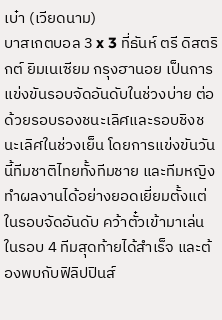เบ๋า (เวียดนาม)
บาสเกตบอล 3 x 3 ที่ธันห์ ตรี ดิสตริกต์ ยิมเนเซียม กรุงฮานอย เป็นการแข่งขันรอบจัดอันดับในช่วงบ่าย ต่อด้วยรอบรองชนะเลิศและรอบชิงชนะเลิศในช่วงเย็น โดยการแข่งขันวันนี้ทีมชาติไทยทั้งทีมชาย และทีมหญิงทำผลงานได้อย่างยอดเยี่ยมตั้งแต่ในรอบจัดอันดับ คว้าตั๋วเข้ามาเล่นในรอบ 4 ทีมสุดท้ายได้สำเร็จ และต้องพบกับฟิลิปปินส์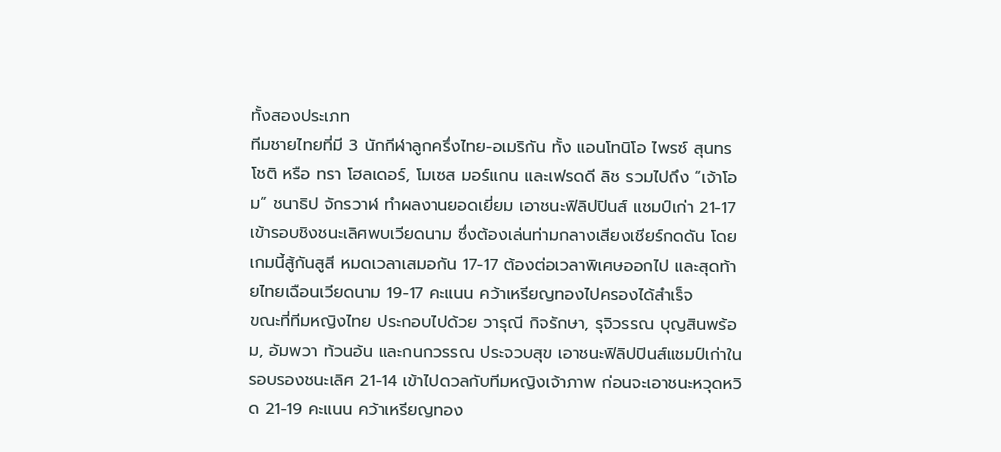ทั้งสองประเภท
ทีมชายไทยที่มี 3 นักกีฬาลูกครึ่งไทย-อเมริกัน ทั้ง แอนโทนิโอ ไพรซ์ สุนทรโชติ หรือ ทรา โฮลเดอร์, โมเซส มอร์แกน และเฟรดดี ลิช รวมไปถึง “เจ้าโอม” ชนาธิป จักรวาฬ ทำผลงานยอดเยี่ยม เอาชนะฟิลิปปินส์ แชมป์เก่า 21-17 เข้ารอบชิงชนะเลิศพบเวียดนาม ซึ่งต้องเล่นท่ามกลางเสียงเชียร์กดดัน โดยเกมนี้สู้กันสูสี หมดเวลาเสมอกัน 17-17 ต้องต่อเวลาพิเศษออกไป และสุดท้ายไทยเฉือนเวียดนาม 19-17 คะแนน คว้าเหรียญทองไปครองได้สำเร็จ
ขณะที่ทีมหญิงไทย ประกอบไปด้วย วารุณี กิจรักษา, รุจิวรรณ บุญสินพร้อม, อัมพวา ท้วนอ้น และกนกวรรณ ประจวบสุข เอาชนะฟิลิปปินส์แชมป์เก่าในรอบรองชนะเลิศ 21-14 เข้าไปดวลกับทีมหญิงเจ้าภาพ ก่อนจะเอาชนะหวุดหวิด 21-19 คะแนน คว้าเหรียญทอง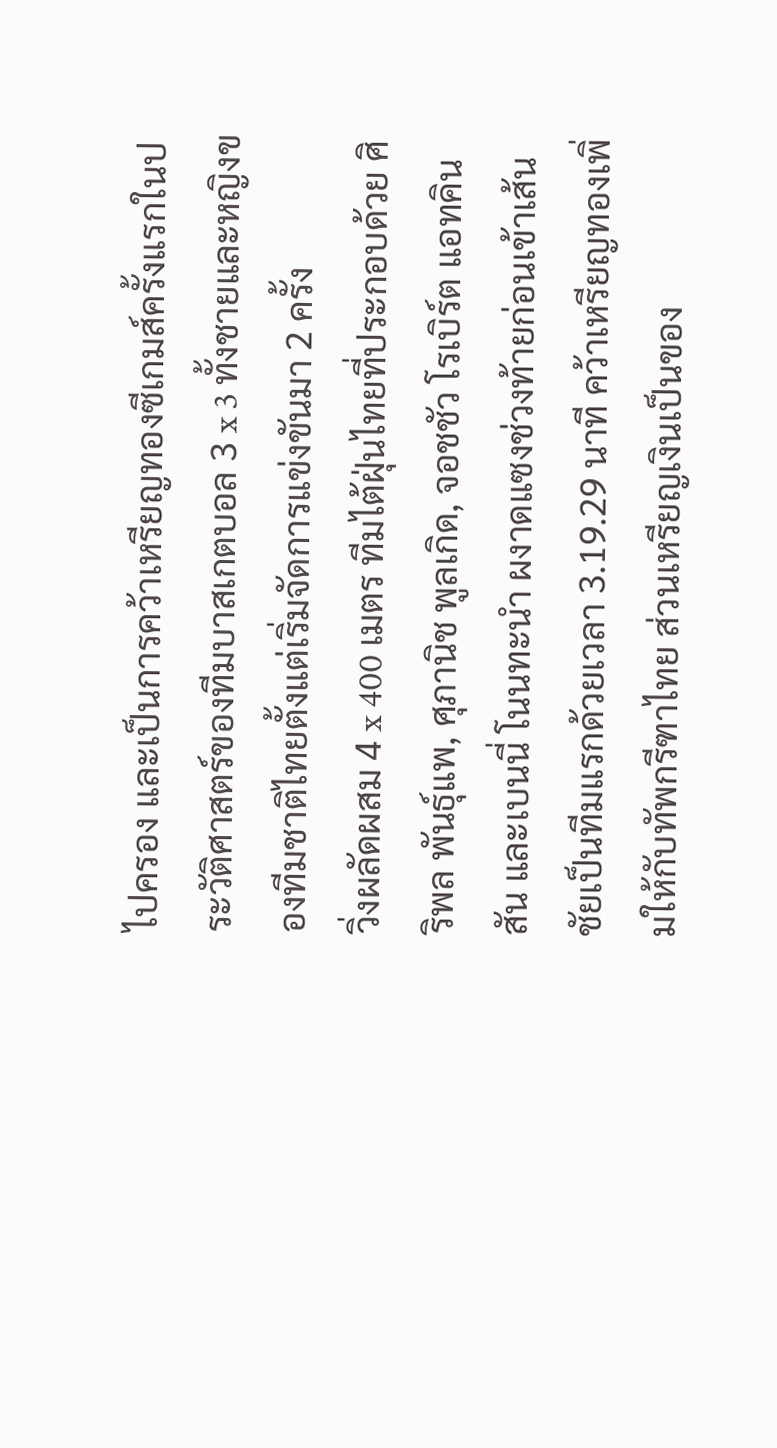ไปครอง และเป็นการคว้าเหรียญทองซีเกมส์ครั้งแรกในประวัติศาสตร์ของทีมบาสเกตบอล 3 x 3 ทั้งชายและหญิงของทีมชาติไทยตั้งแต่เริ่มจัดการแข่งขันมา 2 ครั้ง
วิ่งผลัดผสม 4 x 400 เมตร ทีมไต้ฝุ่นไทยที่ประกอบด้วย ศิริพล พันธุ์แพ, ศุภานิช พูลเกิด, จอชชัว โรเบิร์ต แอทคินสัน และเบนนี่ โนนทะนำ ผงาดแซงช่วงท้ายก่อนเข้าเส้นชัยเป็นทีมแรกด้วยเวลา 3.19.29 นาที คว้าเหรียญทองเพิ่มให้กับทัพกรีฑาไทย ส่วนเหรียญเงินเป็นของ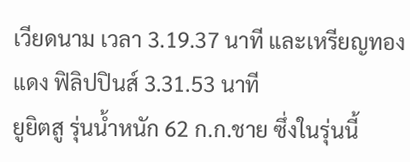เวียดนาม เวลา 3.19.37 นาที และเหรียญทองแดง ฟิลิปปินส์ 3.31.53 นาที
ยูยิตสู รุ่นน้ำหนัก 62 ก.ก.ชาย ซึ่งในรุ่นนี้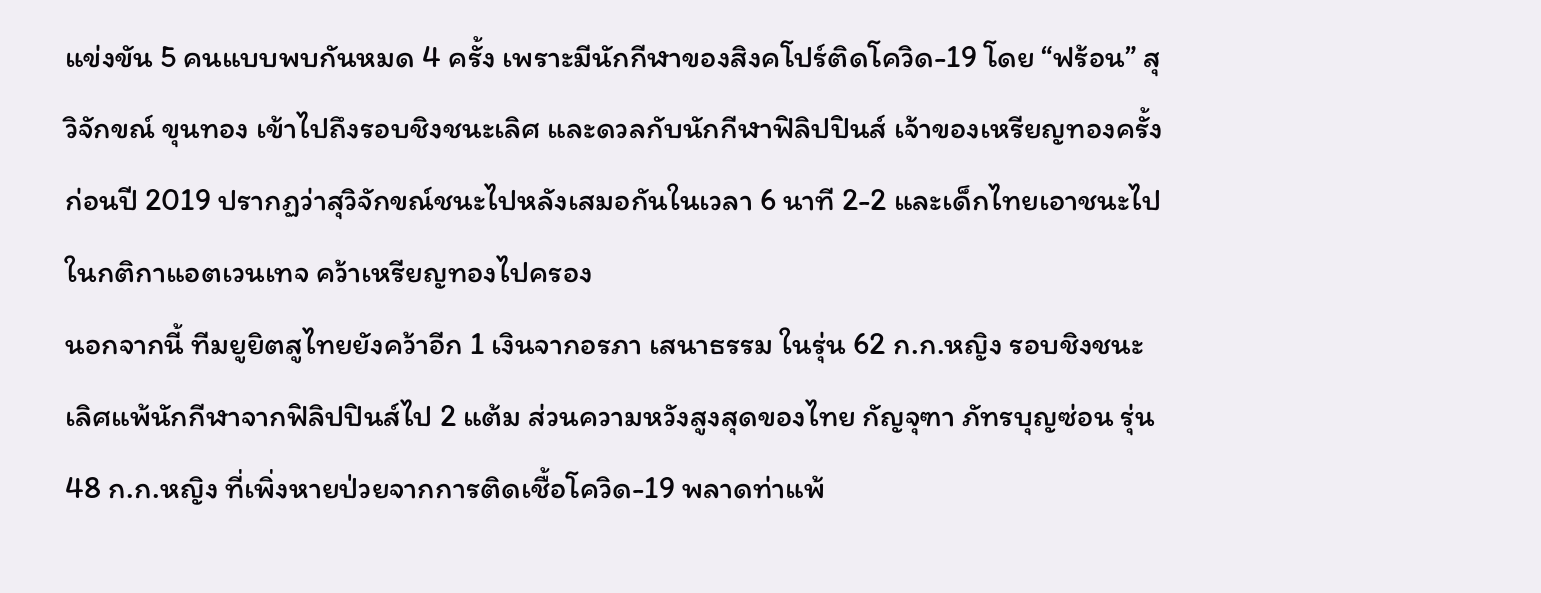แข่งขัน 5 คนแบบพบกันหมด 4 ครั้ง เพราะมีนักกีฬาของสิงคโปร์ติดโควิด-19 โดย “ฟร้อน” สุวิจักขณ์ ขุนทอง เข้าไปถึงรอบชิงชนะเลิศ และดวลกับนักกีฬาฟิลิปปินส์ เจ้าของเหรียญทองครั้งก่อนปี 2019 ปรากฏว่าสุวิจักขณ์ชนะไปหลังเสมอกันในเวลา 6 นาที 2-2 และเด็กไทยเอาชนะไปในกติกาแอตเวนเทจ คว้าเหรียญทองไปครอง
นอกจากนี้ ทีมยูยิตสูไทยยังคว้าอีก 1 เงินจากอรภา เสนาธรรม ในรุ่น 62 ก.ก.หญิง รอบชิงชนะเลิศแพ้นักกีฬาจากฟิลิปปินส์ไป 2 แต้ม ส่วนความหวังสูงสุดของไทย กัญจุฑา ภัทรบุญซ่อน รุ่น 48 ก.ก.หญิง ที่เพิ่งหายป่วยจากการติดเชื้อโควิด-19 พลาดท่าแพ้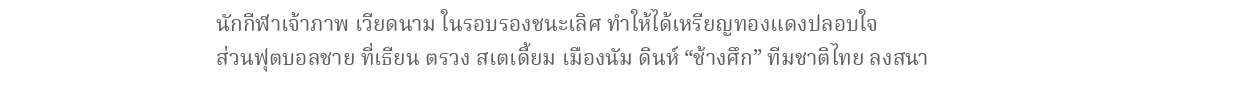นักกีฬาเจ้าภาพ เวียดนาม ในรอบรองชนะเลิศ ทำให้ได้เหรียญทองแดงปลอบใจ
ส่วนฟุตบอลชาย ที่เธียน ตรวง สเตเดี้ยม เมืองนัม ดินห์ “ช้างศึก” ทีมชาติไทย ลงสนา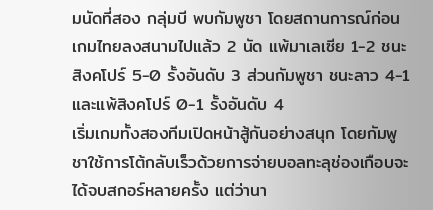มนัดที่สอง กลุ่มบี พบกัมพูชา โดยสถานการณ์ก่อนเกมไทยลงสนามไปแล้ว 2 นัด แพ้มาเลเซีย 1-2 ชนะสิงคโปร์ 5-0 รั้งอันดับ 3 ส่วนกัมพูชา ชนะลาว 4-1 และแพ้สิงคโปร์ 0-1 รั้งอันดับ 4
เริ่มเกมทั้งสองทีมเปิดหน้าสู้กันอย่างสนุก โดยกัมพูชาใช้การโต้กลับเร็วด้วยการจ่ายบอลทะลุช่องเกือบจะได้จบสกอร์หลายครั้ง แต่ว่านา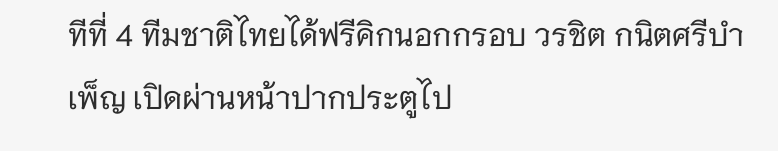ทีที่ 4 ทีมชาติไทยได้ฟรีคิกนอกกรอบ วรชิต กนิตศรีบำเพ็ญ เปิดผ่านหน้าปากประตูไป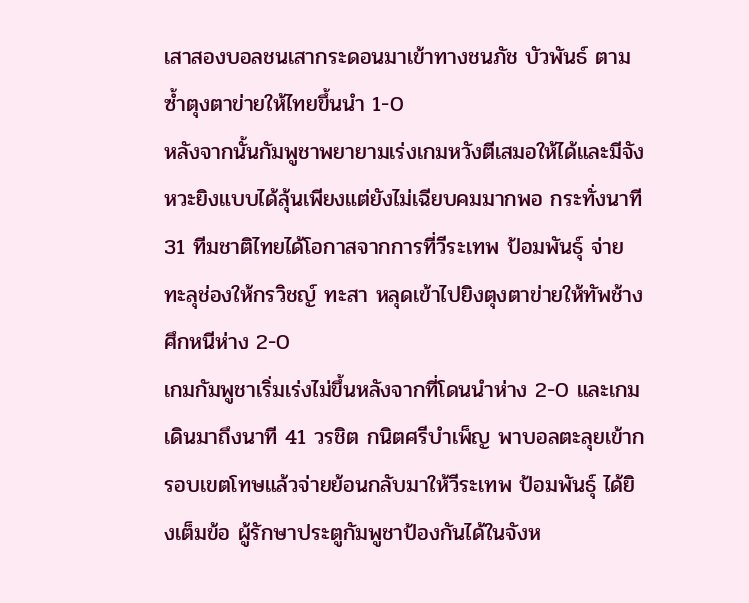เสาสองบอลชนเสากระดอนมาเข้าทางชนภัช บัวพันธ์ ตามซ้ำตุงตาข่ายให้ไทยขึ้นนำ 1-0
หลังจากนั้นกัมพูชาพยายามเร่งเกมหวังตีเสมอให้ได้และมีจังหวะยิงแบบได้ลุ้นเพียงแต่ยังไม่เฉียบคมมากพอ กระทั่งนาที 31 ทีมชาติไทยได้โอกาสจากการที่วีระเทพ ป้อมพันธุ์ จ่ายทะลุช่องให้กรวิชญ์ ทะสา หลุดเข้าไปยิงตุงตาข่ายให้ทัพช้างศึกหนีห่าง 2-0
เกมกัมพูชาเริ่มเร่งไม่ขึ้นหลังจากที่โดนนำห่าง 2-0 และเกมเดินมาถึงนาที 41 วรชิต กนิตศรีบำเพ็ญ พาบอลตะลุยเข้ากรอบเขตโทษแล้วจ่ายย้อนกลับมาให้วีระเทพ ป้อมพันธุ์ ได้ยิงเต็มข้อ ผู้รักษาประตูกัมพูชาป้องกันได้ในจังห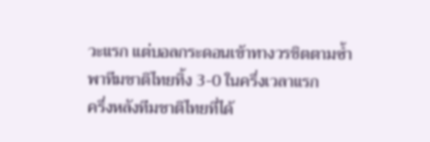วะแรก แต่บอลกระดอนเข้าทางวรชิตตามซ้ำพาทีมชาติไทยทิ้ง 3-0 ในครึ่งเวลาแรก
ครึ่งหลังทีมชาติไทยที่ได้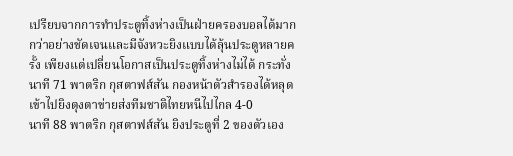เปรียบจากการทำประตูทิ้งห่างเป็นฝ่ายครองบอลได้มากกว่าอย่างชัดเจนและมีจังหวะยิงแบบได้ลุ้นประตูหลายครั้ง เพียงแต่เปลี่ยนโอกาสเป็นประตูทิ้งห่างไม่ได้ กระทั่งนาที 71 พาตริก กุสตาฟส์สัน กองหน้าตัวสำรองได้หลุดเข้าไปยิงตุงตาข่ายส่งทีมชาติไทยหนีไปไกล 4-0
นาที 88 พาตริก กุสตาฟส์สัน ยิงประตูที่ 2 ของตัวเอง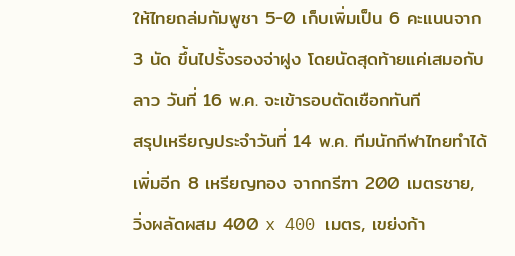ให้ไทยถล่มกัมพูชา 5-0 เก็บเพิ่มเป็น 6 คะแนนจาก 3 นัด ขึ้นไปรั้งรองจ่าฝูง โดยนัดสุดท้ายแค่เสมอกับลาว วันที่ 16 พ.ค. จะเข้ารอบตัดเชือกทันที
สรุปเหรียญประจำวันที่ 14 พ.ค. ทีมนักกีฬาไทยทำได้เพิ่มอีก 8 เหรียญทอง จากกรีฑา 200 เมตรชาย, วิ่งผลัดผสม 400 x 400 เมตร, เขย่งก้า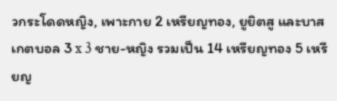วกระโดดหญิง, เพาะกาย 2 เหรียญทอง, ยูยิตสู และบาสเกตบอล 3 x 3 ชาย-หญิง รวมเป็น 14 เหรียญทอง 5 เหรียญ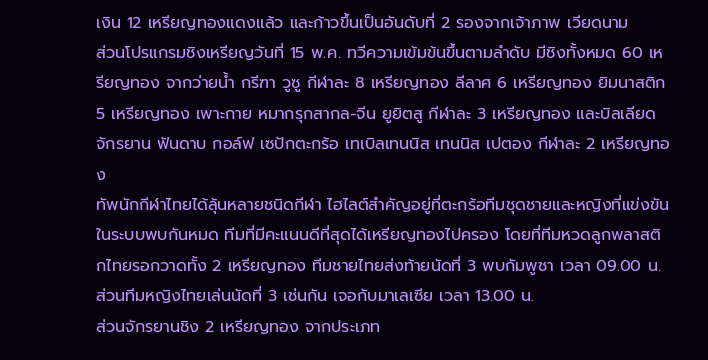เงิน 12 เหรียญทองแดงแล้ว และก้าวขึ้นเป็นอันดับที่ 2 รองจากเจ้าภาพ เวียดนาม
ส่วนโปรแกรมชิงเหรียญวันที่ 15 พ.ค. ทวีความเข้มข้นขึ้นตามลำดับ มีชิงทั้งหมด 60 เหรียญทอง จากว่ายน้ำ กรีฑา วูซู กีฬาละ 8 เหรียญทอง ลีลาศ 6 เหรียญทอง ยิมนาสติก 5 เหรียญทอง เพาะกาย หมากรุกสากล-จีน ยูยิตสู กีฬาละ 3 เหรียญทอง และบิลเลียด จักรยาน ฟันดาบ กอล์ฟ เซปักตะกร้อ เทเบิลเทนนิส เทนนิส เปตอง กีฬาละ 2 เหรียญทอง
ทัพนักกีฬาไทยได้ลุ้นหลายชนิดกีฬา ไฮไลต์สำคัญอยู่ที่ตะกร้อทีมชุดชายและหญิงที่แข่งขันในระบบพบกันหมด ทีมที่มีคะแนนดีที่สุดได้เหรียญทองไปครอง โดยที่ทีมหวดลูกพลาสติกไทยรอกวาดทั้ง 2 เหรียญทอง ทีมชายไทยส่งท้ายนัดที่ 3 พบกัมพูชา เวลา 09.00 น. ส่วนทีมหญิงไทยเล่นนัดที่ 3 เช่นกัน เจอกับมาเลเซีย เวลา 13.00 น.
ส่วนจักรยานชิง 2 เหรียญทอง จากประเภท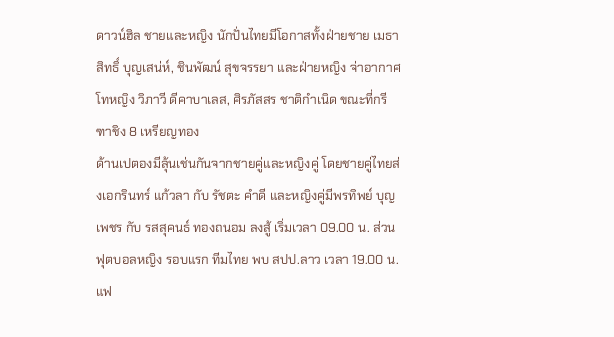ดาวน์ฮิล ชายและหญิง นักปั่นไทยมีโอกาสทั้งฝ่ายชาย เมธาสิทธิ์ บุญเสน่ห์, ชินพัฒน์ สุขจรรยา และฝ่ายหญิง จ่าอากาศโทหญิง วิภาวี ดีคาบาเลส, ศิรภัสสร ชาติกำเนิด ขณะที่กรีฑาชิง 8 เหรียญทอง
ด้านเปตองมีลุ้นเช่นกันจากชายคู่และหญิงคู่ โดยชายคู่ไทยส่งเอกรินทร์ แก้วลา กับ รัชตะ คำดี และหญิงคู่มีพรทิพย์ บุญเพชร กับ รสสุคนธ์ ทองถนอม ลงสู้ เริ่มเวลา 09.00 น. ส่วนฟุตบอลหญิง รอบแรก ทีมไทย พบ สปป.ลาว เวลา 19.00 น.
แฟ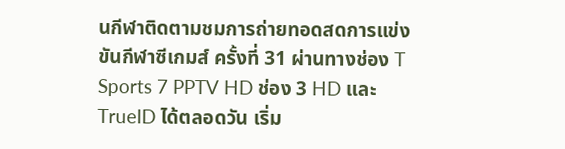นกีฬาติดตามชมการถ่ายทอดสดการแข่งขันกีฬาซีเกมส์ ครั้งที่ 31 ผ่านทางช่อง T Sports 7 PPTV HD ช่อง 3 HD และ TrueID ได้ตลอดวัน เริ่ม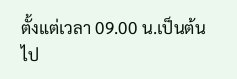ตั้งแต่เวลา 09.00 น.เป็นต้นไป